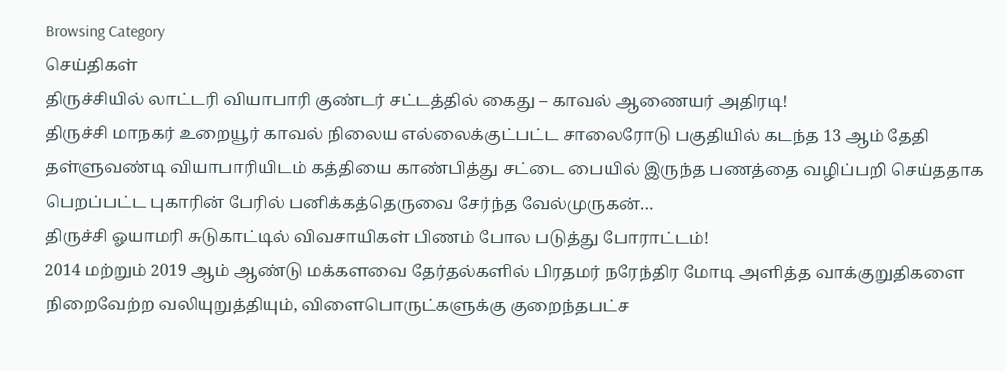Browsing Category
செய்திகள்
திருச்சியில் லாட்டரி வியாபாரி குண்டர் சட்டத்தில் கைது – காவல் ஆணையர் அதிரடி!
திருச்சி மாநகர் உறையூர் காவல் நிலைய எல்லைக்குட்பட்ட சாலைரோடு பகுதியில் கடந்த 13 ஆம் தேதி தள்ளுவண்டி வியாபாரியிடம் கத்தியை காண்பித்து சட்டை பையில் இருந்த பணத்தை வழிப்பறி செய்ததாக பெறப்பட்ட புகாரின் பேரில் பனிக்கத்தெருவை சேர்ந்த வேல்முருகன்…
திருச்சி ஓயாமரி சுடுகாட்டில் விவசாயிகள் பிணம் போல படுத்து போராட்டம்!
2014 மற்றும் 2019 ஆம் ஆண்டு மக்களவை தேர்தல்களில் பிரதமர் நரேந்திர மோடி அளித்த வாக்குறுதிகளை நிறைவேற்ற வலியுறுத்தியும், விளைபொருட்களுக்கு குறைந்தபட்ச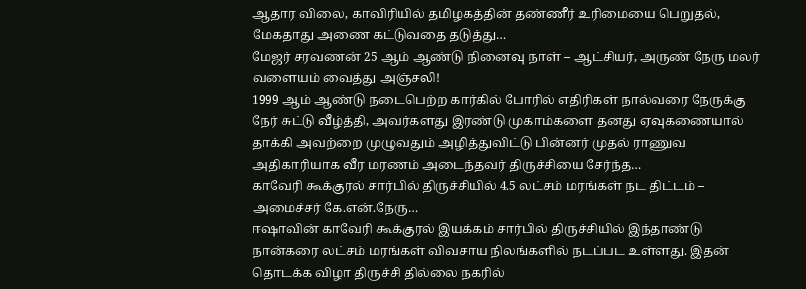ஆதார விலை, காவிரியில் தமிழகத்தின் தண்ணீர் உரிமையை பெறுதல், மேகதாது அணை கட்டுவதை தடுத்து…
மேஜர் சரவணன் 25 ஆம் ஆண்டு நினைவு நாள் – ஆட்சியர், அருண் நேரு மலர் வளையம் வைத்து அஞ்சலி!
1999 ஆம் ஆண்டு நடைபெற்ற கார்கில் போரில் எதிரிகள் நால்வரை நேருக்கு நேர் சுட்டு வீழ்த்தி, அவர்களது இரண்டு முகாம்களை தனது ஏவுகணையால் தாக்கி அவற்றை முழுவதும் அழித்துவிட்டு பின்னர் முதல் ராணுவ அதிகாரியாக வீர மரணம் அடைந்தவர் திருச்சியை சேர்ந்த…
காவேரி கூக்குரல் சார்பில் திருச்சியில் 4.5 லட்சம் மரங்கள் நட திட்டம் – அமைச்சர் கே.என்.நேரு…
ஈஷாவின் காவேரி கூக்குரல் இயக்கம் சார்பில் திருச்சியில் இந்தாண்டு நான்கரை லட்சம் மரங்கள் விவசாய நிலங்களில் நடப்பட உள்ளது. இதன் தொடக்க விழா திருச்சி தில்லை நகரில்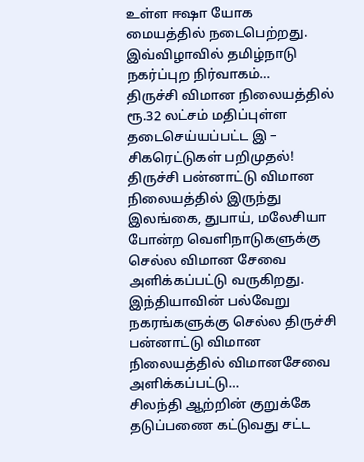உள்ள ஈஷா யோக மையத்தில் நடைபெற்றது. இவ்விழாவில் தமிழ்நாடு நகர்ப்புற நிர்வாகம்…
திருச்சி விமான நிலையத்தில் ரூ.32 லட்சம் மதிப்புள்ள தடைசெய்யப்பட்ட இ – சிகரெட்டுகள் பறிமுதல்!
திருச்சி பன்னாட்டு விமான நிலையத்தில் இருந்து இலங்கை, துபாய், மலேசியா போன்ற வெளிநாடுகளுக்கு செல்ல விமான சேவை அளிக்கப்பட்டு வருகிறது. இந்தியாவின் பல்வேறு நகரங்களுக்கு செல்ல திருச்சி பன்னாட்டு விமான நிலையத்தில் விமானசேவை அளிக்கப்பட்டு…
சிலந்தி ஆற்றின் குறுக்கே தடுப்பணை கட்டுவது சட்ட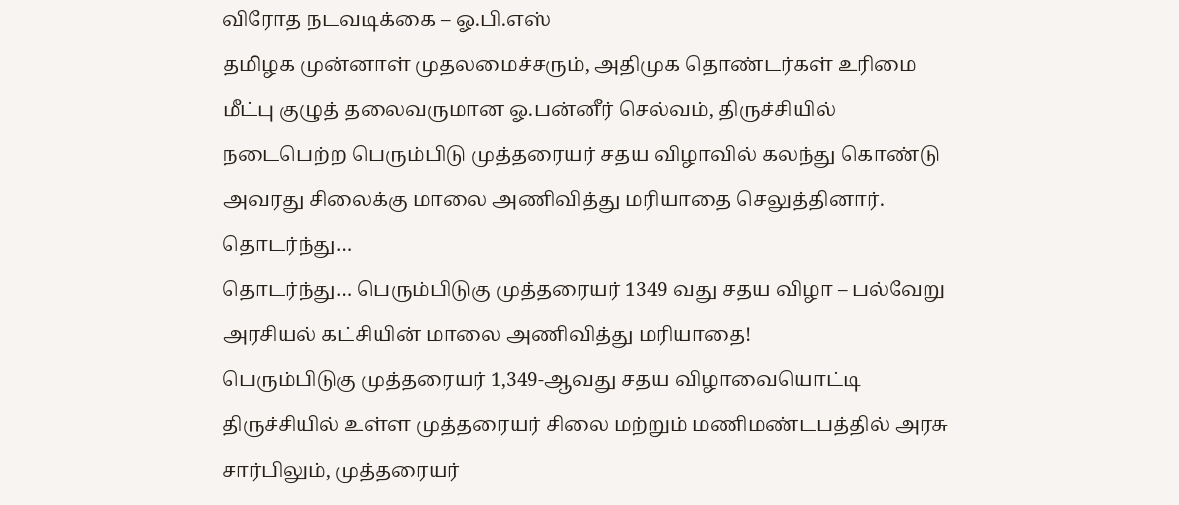விரோத நடவடிக்கை – ஓ.பி.எஸ்
தமிழக முன்னாள் முதலமைச்சரும், அதிமுக தொண்டர்கள் உரிமை மீட்பு குழுத் தலைவருமான ஓ.பன்னீர் செல்வம், திருச்சியில் நடைபெற்ற பெரும்பிடு முத்தரையர் சதய விழாவில் கலந்து கொண்டு அவரது சிலைக்கு மாலை அணிவித்து மரியாதை செலுத்தினார்.
தொடர்ந்து…
தொடர்ந்து… பெரும்பிடுகு முத்தரையர் 1349 வது சதய விழா – பல்வேறு அரசியல் கட்சியின் மாலை அணிவித்து மரியாதை!
பெரும்பிடுகு முத்தரையர் 1,349-ஆவது சதய விழாவையொட்டி திருச்சியில் உள்ள முத்தரையர் சிலை மற்றும் மணிமண்டபத்தில் அரசு சார்பிலும், முத்தரையர்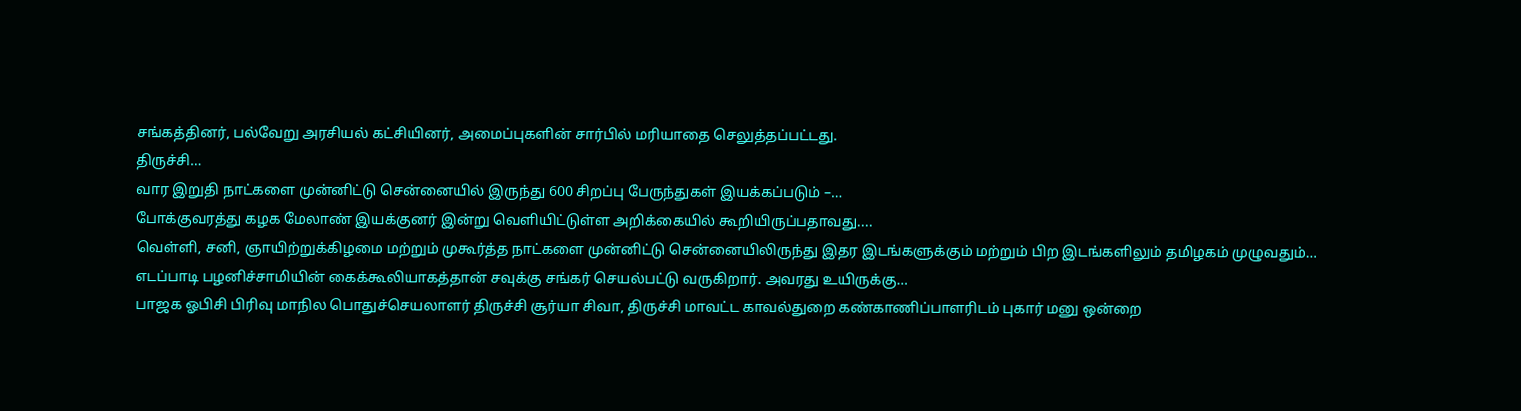சங்கத்தினர், பல்வேறு அரசியல் கட்சியினர், அமைப்புகளின் சார்பில் மரியாதை செலுத்தப்பட்டது.
திருச்சி…
வார இறுதி நாட்களை முன்னிட்டு சென்னையில் இருந்து 600 சிறப்பு பேருந்துகள் இயக்கப்படும் –…
போக்குவரத்து கழக மேலாண் இயக்குனர் இன்று வெளியிட்டுள்ள அறிக்கையில் கூறியிருப்பதாவது....
வெள்ளி, சனி, ஞாயிற்றுக்கிழமை மற்றும் முகூர்த்த நாட்களை முன்னிட்டு சென்னையிலிருந்து இதர இடங்களுக்கும் மற்றும் பிற இடங்களிலும் தமிழகம் முழுவதும்…
எடப்பாடி பழனிச்சாமியின் கைக்கூலியாகத்தான் சவுக்கு சங்கர் செயல்பட்டு வருகிறார். அவரது உயிருக்கு…
பாஜக ஓபிசி பிரிவு மாநில பொதுச்செயலாளர் திருச்சி சூர்யா சிவா, திருச்சி மாவட்ட காவல்துறை கண்காணிப்பாளரிடம் புகார் மனு ஒன்றை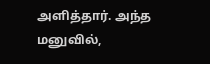அளித்தார். அந்த மனுவில்,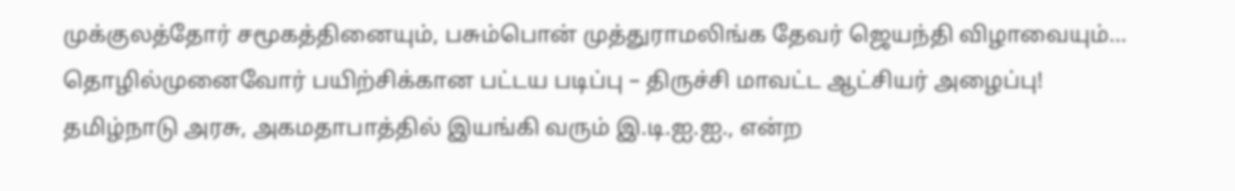முக்குலத்தோர் சமூகத்தினையும், பசும்பொன் முத்துராமலிங்க தேவர் ஜெயந்தி விழாவையும்…
தொழில்முனைவோர் பயிற்சிக்கான பட்டய படிப்பு – திருச்சி மாவட்ட ஆட்சியர் அழைப்பு!
தமிழ்நாடு அரசு, அகமதாபாத்தில் இயங்கி வரும் இ.டி.ஐ.ஐ., என்ற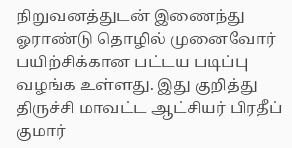நிறுவனத்துடன் இணைந்து ஓராண்டு தொழில் முனைவோர் பயிற்சிக்கான பட்டய படிப்பு வழங்க உள்ளது. இது குறித்து திருச்சி மாவட்ட ஆட்சியர் பிரதீப் குமார்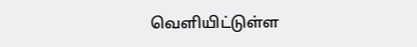வெளியிட்டுள்ள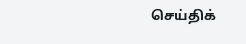செய்திக்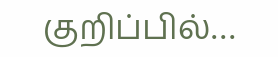குறிப்பில்…